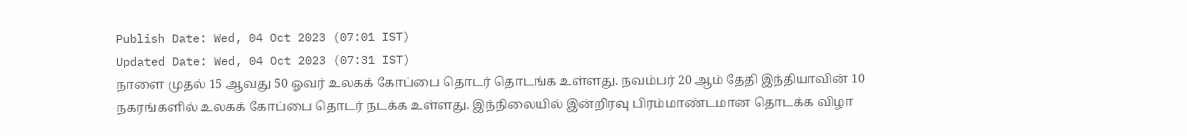Publish Date: Wed, 04 Oct 2023 (07:01 IST)
Updated Date: Wed, 04 Oct 2023 (07:31 IST)
நாளை முதல் 15 ஆவது 50 ஓவர் உலகக் கோப்பை தொடர் தொடங்க உள்ளது. நவம்பர் 20 ஆம் தேதி இந்தியாவின் 10 நகரங்களில் உலகக் கோப்பை தொடர் நடக்க உள்ளது. இந்நிலையில் இன்றிரவு பிரம்மாண்டமான தொடக்க விழா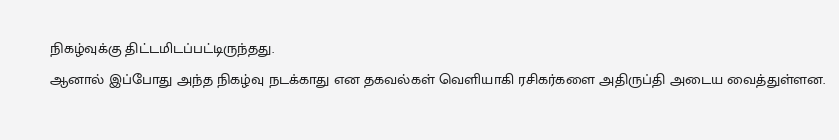நிகழ்வுக்கு திட்டமிடப்பட்டிருந்தது.
ஆனால் இப்போது அந்த நிகழ்வு நடக்காது என தகவல்கள் வெளியாகி ரசிகர்களை அதிருப்தி அடைய வைத்துள்ளன.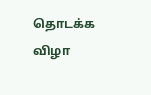தொடக்க விழா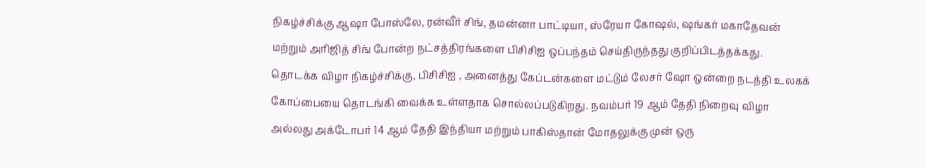நிகழ்ச்சிக்கு ஆஷா போஸ்லே, ரன்வீர் சிங், தமன்னா பாட்டியா, ஸ்ரேயா கோஷல், ஷங்கர் மகாதேவன் மற்றும் அரிஜித் சிங் போன்ற நட்சத்திரங்களை பிசிசிஐ ஒப்பந்தம் செய்திருந்தது குறிப்பிடத்தக்கது.
தொடக்க விழா நிகழ்ச்சிக்கு, பிசிசிஐ , அனைத்து கேப்டன்களை மட்டும் லேசர் ஷோ ஒன்றை நடத்தி உலகக் கோப்பையை தொடங்கி வைக்க உள்ளதாக சொல்லப்படுகிறது. நவம்பர் 19 ஆம் தேதி நிறைவு விழா அல்லது அக்டோபர் 14 ஆம் தேதி இந்தியா மற்றும் பாகிஸ்தான் மோதலுக்கு முன் ஒரு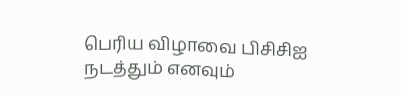பெரிய விழாவை பிசிசிஐ நடத்தும் எனவும்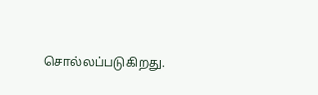சொல்லப்படுகிறது.